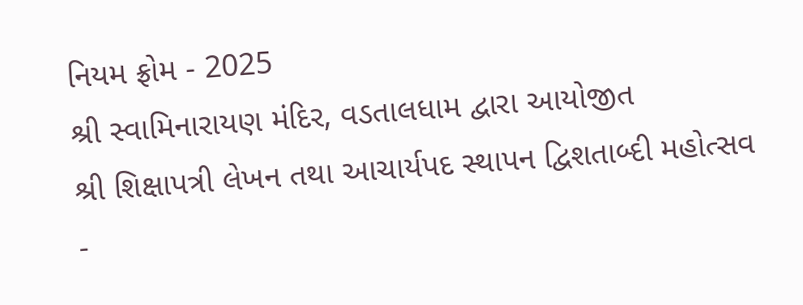નિયમ ફ્રોમ - 2025
શ્રી સ્વામિનારાયણ મંદિર, વડતાલધામ દ્વારા આયોજીત
શ્રી શિક્ષાપત્રી લેખન તથા આચાર્યપદ સ્થાપન દ્વિશતાબ્દી મહોત્સવ -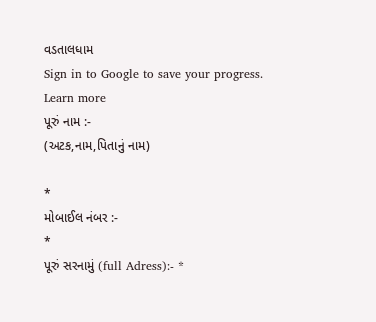વડતાલધામ
Sign in to Google to save your progress. Learn more
પૂરું નામ :-
(અટક,નામ,પિતાનું નામ)

*
મોબાઈલ નંબર :-
*
પૂરું સરનામું (full Adress):- *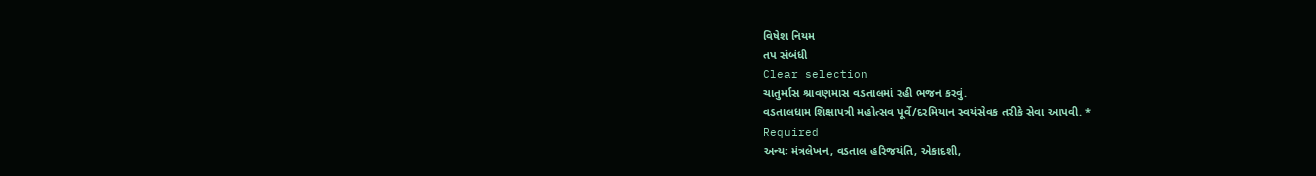વિષેશ નિયમ
તપ સંબંધી
Clear selection
ચાતુર્માસ શ્રાવણમાસ વડતાલમાં રહી ભજન કરવું.
વડતાલધામ શિક્ષાપત્રી મહોત્સવ પૂર્વે/દરમિયાન સ્વયંસેવક તરીકે સેવા આપવી. *
Required
અન્યઃ મંત્રલેખન, વડતાલ હરિજયંતિ, એકાદશી,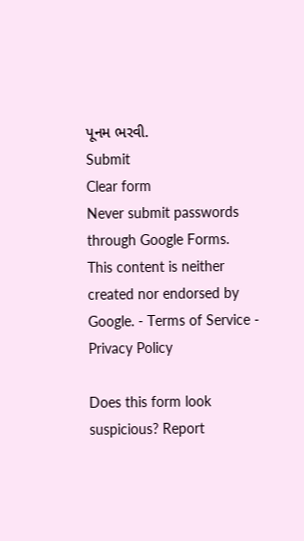પૂનમ ભરવી.
Submit
Clear form
Never submit passwords through Google Forms.
This content is neither created nor endorsed by Google. - Terms of Service - Privacy Policy

Does this form look suspicious? Report